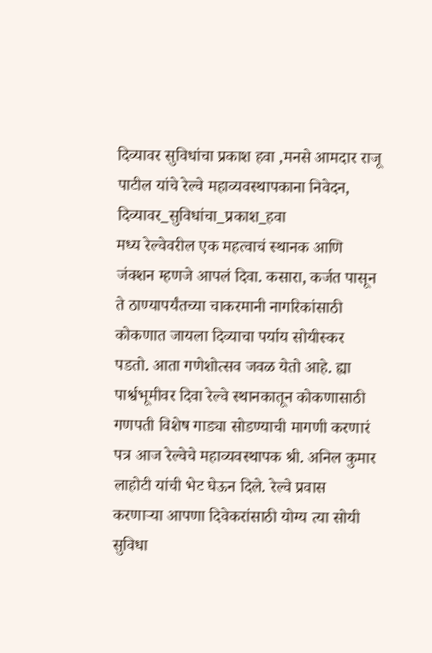दिव्यावर सुविधांचा प्रकाश हवा ,मनसे आमदार राजू पाटील यांचे रेल्वे महाव्यवस्थापकाना निवेदन,
दिव्यावर_सुविधांचा_प्रकाश_हवा
मध्य रेल्वेवरील एक महत्वाचं स्थानक आणि जंक्शन म्हणजे आपलं दिवा. कसारा, कर्जत पासून ते ठाण्यापर्यंतच्या चाकरमानी नागरिकांसाठी कोकणात जायला दिव्याचा पर्याय सोयीस्कर पडतो. आता गणेशोत्सव जवळ येतो आहे. ह्या पार्श्वभूमीवर दिवा रेल्वे स्थानकातून कोकणासाठी गणपती विशेष गाड्या सोडण्याची मागणी करणारं पत्र आज रेल्वेचे महाव्यवस्थापक श्री. अनिल कुमार लाहोटी यांची भेट घेऊन दिले. रेल्वे प्रवास करणाऱ्या आपणा दिवेकरांसाठी योग्य त्या सोयी सुविधा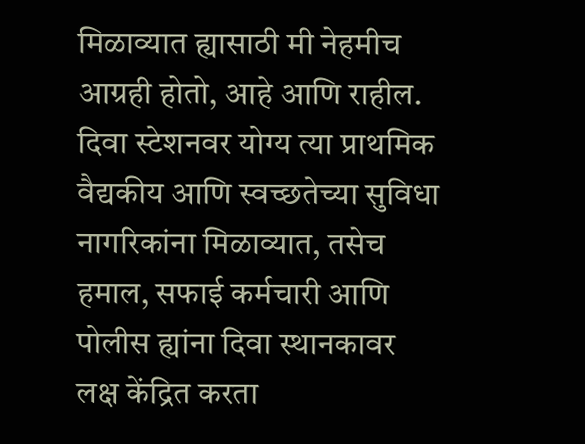मिळाव्यात ह्यासाठी मी नेहमीच आग्रही होतो, आहे आणि राहील. दिवा स्टेशनवर योग्य त्या प्राथमिक वैद्यकीय आणि स्वच्छतेच्या सुविधा नागरिकांना मिळाव्यात, तसेच हमाल, सफाई कर्मचारी आणि पोलीस ह्यांना दिवा स्थानकावर लक्ष केंद्रित करता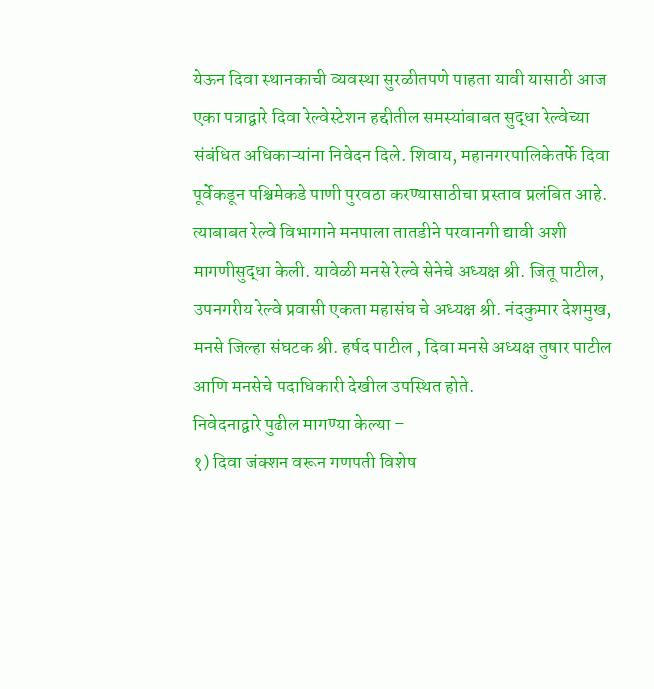येऊन दिवा स्थानकाची व्यवस्था सुरळीतपणे पाहता यावी यासाठी आज एका पत्राद्वारे दिवा रेल्वेस्टेशन हद्दीतील समस्यांबाबत सुद्धा रेल्वेच्या संबंधित अधिकाऱ्यांना निवेदन दिले. शिवाय, महानगरपालिकेतर्फे दिवा पूर्वेकडून पश्चिमेकडे पाणी पुरवठा करण्यासाठीचा प्रस्ताव प्रलंबित आहे. त्याबाबत रेल्वे विभागाने मनपाला तातडीने परवानगी द्यावी अशी मागणीसुद्धा केली. यावेळी मनसे रेल्वे सेनेचे अध्यक्ष श्री. जितू पाटील,
उपनगरीय रेल्वे प्रवासी एकता महासंघ चे अध्यक्ष श्री. नंदकुमार देशमुख, मनसे जिल्हा संघटक श्री. हर्षद पाटील , दिवा मनसे अध्यक्ष तुषार पाटील आणि मनसेचे पदाधिकारी देखील उपस्थित होते.
निवेदनाद्वारे पुढील मागण्या केल्या –
१) दिवा जंक्शन वरून गणपती विशेष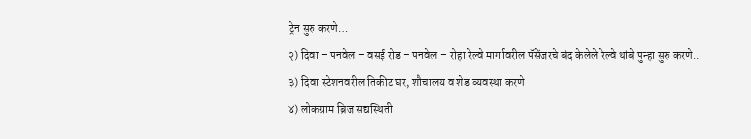ट्रेन सुरु करणे…
२) दिवा – पनवेल – वसई रोड – पनवेल – रोहा रेल्वे मार्गावरील पॅसेंजरचे बंद केलेले रेल्वे थांबे पुन्हा सुरु करणे..
३) दिवा स्टेशनवरील तिकीट घर, शौचालय व शेड व्यवस्था करणे
४) लोकग्राम ब्रिज सद्यस्थिती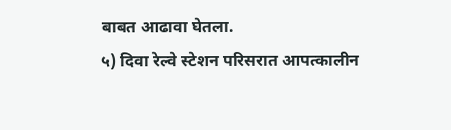बाबत आढावा घेतला.
५) दिवा रेल्वे स्टेशन परिसरात आपत्कालीन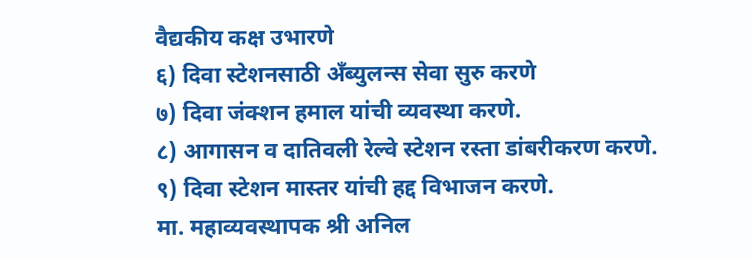वैद्यकीय कक्ष उभारणे
६) दिवा स्टेशनसाठी अँब्युलन्स सेवा सुरु करणे
७) दिवा जंक्शन हमाल यांची व्यवस्था करणे.
८) आगासन व दातिवली रेल्वे स्टेशन रस्ता डांबरीकरण करणे.
९) दिवा स्टेशन मास्तर यांची हद्द विभाजन करणे.
मा. महाव्यवस्थापक श्री अनिल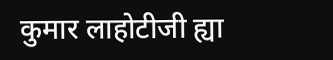कुमार लाहोटीजी ह्या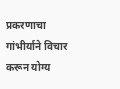प्रकरणाचा गांभीर्याने विचार करून योग्य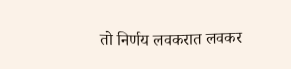तो निर्णय लवकरात लवकर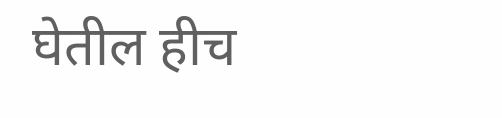घेतील हीच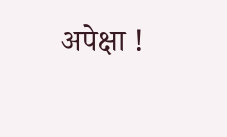अपेक्षा !